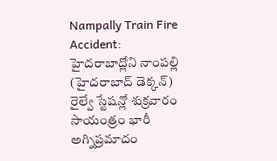Nampally Train Fire Accident: హైదరాబాద్లోని నాంపల్లి (హైదరాబాద్ డెక్కన్) రైల్వే స్టేషన్లో శుక్రవారం సాయంత్రం భారీ అగ్నిప్రమాదం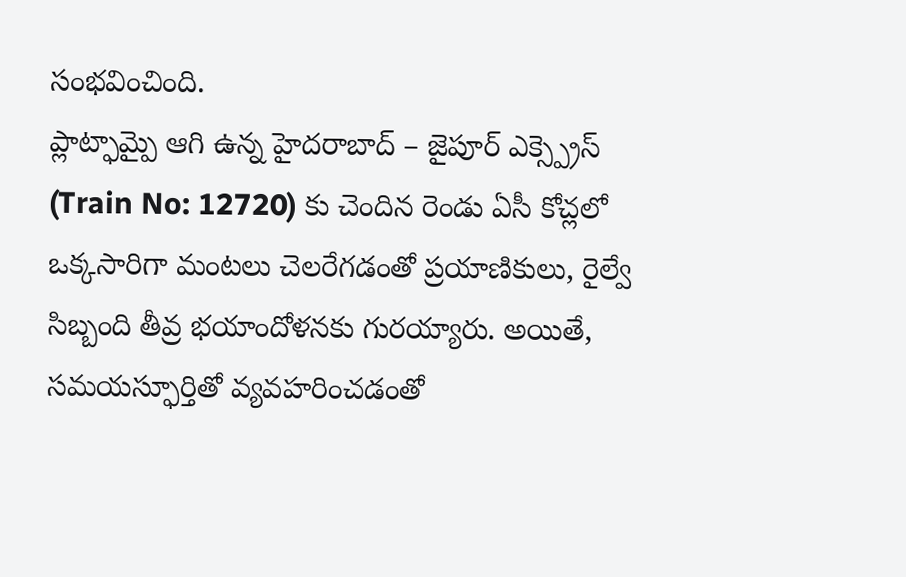సంభవించింది.
ప్లాట్ఫామ్పై ఆగి ఉన్న హైదరాబాద్ – జైపూర్ ఎక్స్ప్రెస్ (Train No: 12720) కు చెందిన రెండు ఏసీ కోచ్లలో ఒక్కసారిగా మంటలు చెలరేగడంతో ప్రయాణికులు, రైల్వే సిబ్బంది తీవ్ర భయాందోళనకు గురయ్యారు. అయితే, సమయస్ఫూర్తితో వ్యవహరించడంతో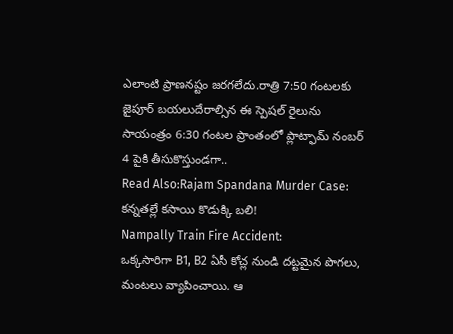ఎలాంటి ప్రాణనష్టం జరగలేదు.రాత్రి 7:50 గంటలకు జైపూర్ బయలుదేరాల్సిన ఈ స్పెషల్ రైలును సాయంత్రం 6:30 గంటల ప్రాంతంలో ప్లాట్ఫామ్ నంబర్ 4 పైకి తీసుకొస్తుండగా..
Read Also:Rajam Spandana Murder Case: కన్నతల్లే కసాయి కొడుక్కి బలి!
Nampally Train Fire Accident:
ఒక్కసారిగా B1, B2 ఏసీ కోచ్ల నుండి దట్టమైన పొగలు, మంటలు వ్యాపించాయి. ఆ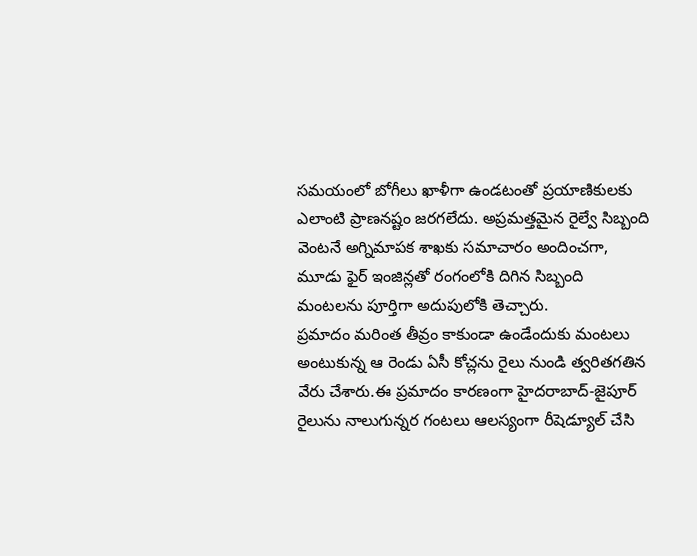సమయంలో బోగీలు ఖాళీగా ఉండటంతో ప్రయాణికులకు ఎలాంటి ప్రాణనష్టం జరగలేదు. అప్రమత్తమైన రైల్వే సిబ్బంది వెంటనే అగ్నిమాపక శాఖకు సమాచారం అందించగా, మూడు ఫైర్ ఇంజిన్లతో రంగంలోకి దిగిన సిబ్బంది మంటలను పూర్తిగా అదుపులోకి తెచ్చారు.
ప్రమాదం మరింత తీవ్రం కాకుండా ఉండేందుకు మంటలు అంటుకున్న ఆ రెండు ఏసీ కోచ్లను రైలు నుండి త్వరితగతిన వేరు చేశారు.ఈ ప్రమాదం కారణంగా హైదరాబాద్-జైపూర్ రైలును నాలుగున్నర గంటలు ఆలస్యంగా రీషెడ్యూల్ చేసి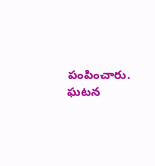పంపించారు. ఘటన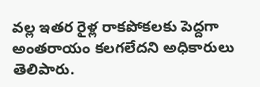వల్ల ఇతర రైళ్ల రాకపోకలకు పెద్దగా అంతరాయం కలగలేదని అధికారులు తెలిపారు.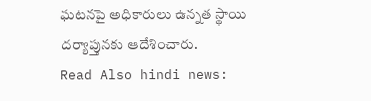ఘటనపై అధికారులు ఉన్నత స్థాయి దర్యాప్తునకు ఆదేశించారు.
Read Also hindi news: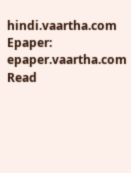hindi.vaartha.com
Epaper: epaper.vaartha.com
Read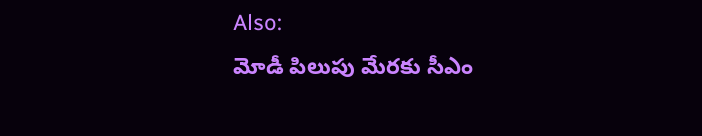Also:
మోడీ పిలుపు మేరకు సీఎం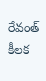రేవంత్ కీలక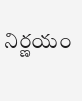నిర్ణయం